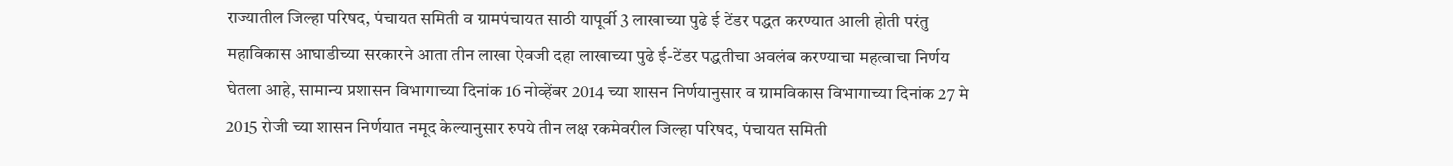राज्यातील जिल्हा परिषद, पंचायत समिती व ग्रामपंचायत साठी यापूर्वी 3 लाखाच्या पुढे ई टेंडर पद्धत करण्यात आली होती परंतु महाविकास आघाडीच्या सरकारने आता तीन लाखा ऐवजी दहा लाखाच्या पुढे ई-टेंडर पद्धतीचा अवलंब करण्याचा महत्वाचा निर्णय घेतला आहे, सामान्य प्रशासन विभागाच्या दिनांक 16 नोव्हेंबर 2014 च्या शासन निर्णयानुसार व ग्रामविकास विभागाच्या दिनांक 27 मे 2015 रोजी च्या शासन निर्णयात नमूद केल्यानुसार रुपये तीन लक्ष रकमेवरील जिल्हा परिषद, पंचायत समिती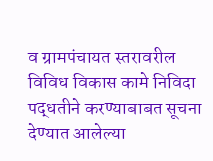व ग्रामपंचायत स्तरावरील विविध विकास कामे निविदा पद्धतीने करण्याबाबत सूचना देण्यात आलेल्या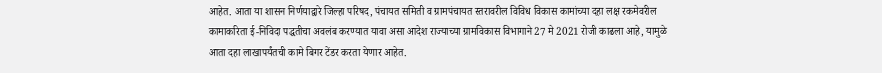आहेत. आता या शासन निर्णयाद्वारे जिल्हा परिषद, पंचायत समिती व ग्रामपंचायत स्तरावरील विविध विकास कामांच्या दहा लक्ष रकमेवरील कामाकरिता ई-निविदा पद्धतीचा अवलंब करण्यात यावा असा आदेश राज्याच्या ग्रामविकास विभागाने 27 मे 2021 रोजी काढला आहे, यामुळे आता दहा लाखापर्यंतची कामे बिगर टेंडर करता येणार आहेत.